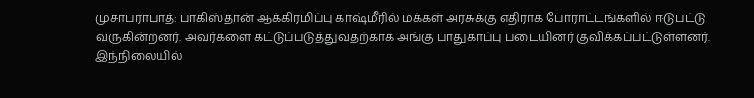முசாபராபாத்: பாகிஸ்தான் ஆக்கிரமிப்பு காஷ்மீரில் மக்கள் அரசுக்கு எதிராக போராட்டங்களில் ஈடுபட்டு வருகின்றனர். அவர்களை கட்டுப்படுத்துவதற்காக அங்கு பாதுகாப்பு படையினர் குவிக்கப்பட்டுள்ளனர்.
இந்நிலையில்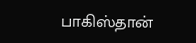பாகிஸ்தான்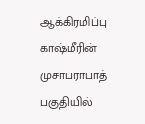ஆக்கிரமிப்பு காஷ்மீரின் முசாபராபாத் பகுதியில்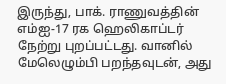இருந்து, பாக். ராணுவத்தின் எம்ஐ-17 ரக ஹெலிகாப்டர் நேற்று புறப்பட்டது. வானில் மேலெழும்பி பறந்தவுடன், அது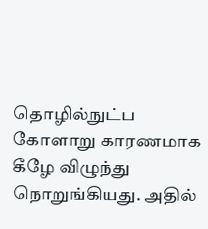தொழில்நுட்ப கோளாறு காரணமாக கீழே விழுந்து நொறுங்கியது. அதில்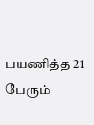பயணித்த 21 பேரும்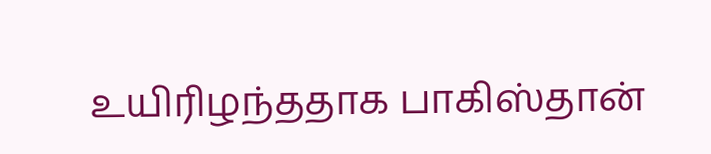உயிரிழந்ததாக பாகிஸ்தான்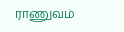ராணுவம்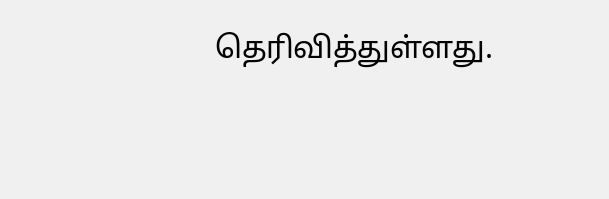தெரிவித்துள்ளது.